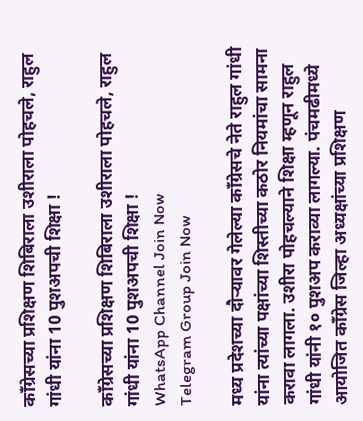काँग्रेसच्या प्रशिक्षण शिबिराला उशीराला पोहचले, राहुल गांधी यांना 10 पुशअपची शिक्षा !

काँग्रेसच्या प्रशिक्षण शिबिराला उशीराला पोहचले, राहुल गांधी यांना 10 पुशअपची शिक्षा !
WhatsApp Channel Join Now
Telegram Group Join Now

मध्य प्रदेशच्या दौऱ्यावर गेलेल्या काँग्रेसचे नेते राहुल गांधी यांना त्यांच्या पक्षांच्या शिस्तीच्या कठोर नियमांचा सामना करावा लागला. उशीरा पोहचल्याने शिक्षा म्हणून राहुल गांधी यांनी १० पुशअप कराव्या लागल्या. पंचमढीमध्ये आयोजित काँग्रेस जिल्हा अध्यक्षांच्या प्रशिक्षण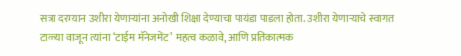सत्रा दरम्यान उशीरा येणाऱ्यांना अनोखी शिक्षा देण्याचा पायंडा पाडला होता. उशीरा येणाऱ्याचे स्वागत टाळ्या वाजून त्यांना ‘टाईम मॅनेजमेंट’ महत्व कळावे, आणि प्रतिकात्मक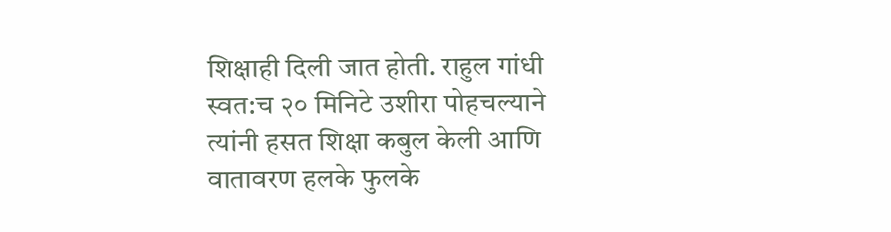शिक्षाही दिली जात होती. राहुल गांधी स्वत:च २० मिनिटे उशीरा पोहचल्याने त्यांनी हसत शिक्षा कबुल केली आणि वातावरण हलके फुलके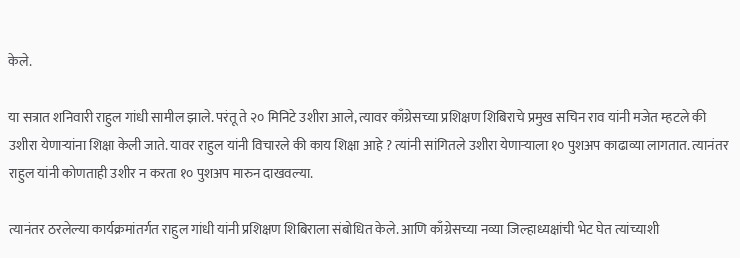केले.

या सत्रात शनिवारी राहुल गांधी सामील झाले. परंतू ते २० मिनिटे उशीरा आले, त्यावर काँग्रेसच्या प्रशिक्षण शिबिराचे प्रमुख सचिन राव यांनी मजेत म्हटले की उशीरा येणाऱ्यांना शिक्षा केली जाते. यावर राहुल यांनी विचारले की काय शिक्षा आहे ? त्यांनी सांगितले उशीरा येणाऱ्याला १० पुशअप काढाव्या लागतात. त्यानंतर राहुल यांनी कोणताही उशीर न करता १० पुशअप मारुन दाखवल्या.

त्यानंतर ठरलेल्या कार्यक्रमांतर्गत राहुल गांधी यांनी प्रशिक्षण शिबिराला संबोधित केले. आणि काँग्रेसच्या नव्या जिल्हाध्यक्षांची भेट घेत त्यांच्याशी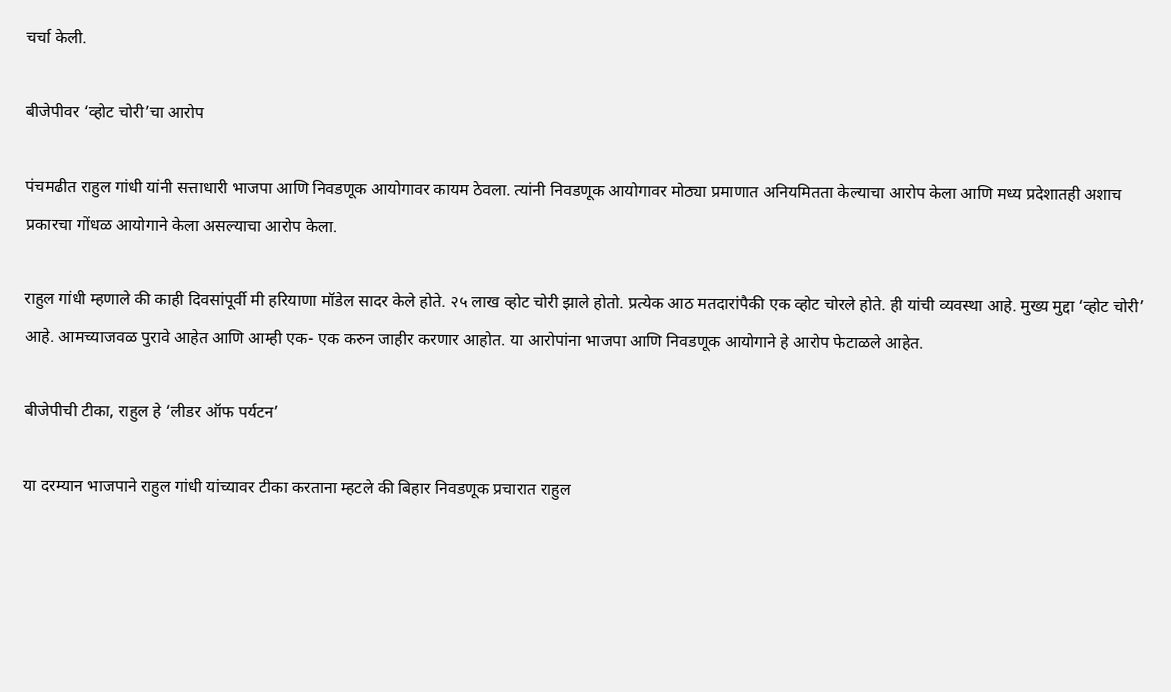चर्चा केली.

बीजेपीवर ‘व्होट चोरी’चा आरोप

पंचमढीत राहुल गांधी यांनी सत्ताधारी भाजपा आणि निवडणूक आयोगावर कायम ठेवला. त्यांनी निवडणूक आयोगावर मोठ्या प्रमाणात अनियमितता केल्याचा आरोप केला आणि मध्य प्रदेशातही अशाच प्रकारचा गोंधळ आयोगाने केला असल्याचा आरोप केला.

राहुल गांधी म्हणाले की काही दिवसांपूर्वी मी हरियाणा मॉडेल सादर केले होते. २५ लाख व्होट चोरी झाले होतो. प्रत्येक आठ मतदारांपैकी एक व्होट चोरले होते. ही यांची व्यवस्था आहे. मुख्य मुद्दा ‘व्होट चोरी’ आहे. आमच्याजवळ पुरावे आहेत आणि आम्ही एक- एक करुन जाहीर करणार आहोत. या आरोपांना भाजपा आणि निवडणूक आयोगाने हे आरोप फेटाळले आहेत.

बीजेपीची टीका, राहुल हे ‘लीडर ऑफ पर्यटन’

या दरम्यान भाजपाने राहुल गांधी यांच्यावर टीका करताना म्हटले की बिहार निवडणूक प्रचारात राहुल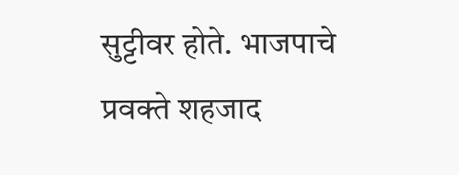सुट्टीवर होते. भाजपाचे प्रवक्ते शहजाद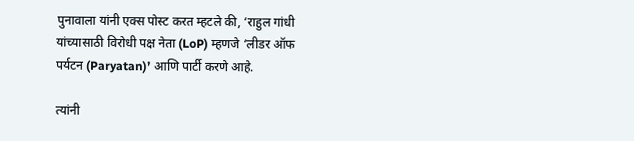पुनावाला यांनी एक्स पोस्ट करत म्हटले की, ‘राहुल गांधी यांच्यासाठी विरोधी पक्ष नेता (LoP) म्हणजे ‘लीडर ऑफ पर्यटन (Paryatan)’ आणि पार्टी करणे आहे.

त्यांनी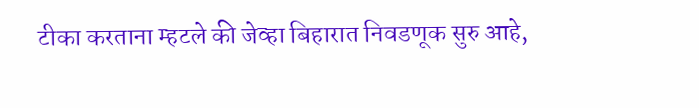टीका करताना म्हटले की जेव्हा बिहारात निवडणूक सुरु आहे,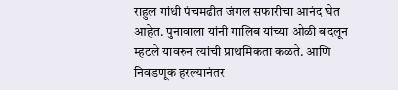राहुल गांधी पंचमढीत जंगल सफारीचा आनंद घेत आहेत. पुनावाला यांनी गालिब यांच्या ओळी बदलून म्हटले यावरुन त्यांची प्राथमिकता कळते. आणि निवडणूक हरल्यानंतर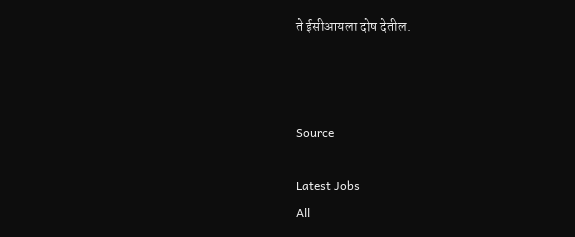ते ईसीआयला दोष देतील.



Source

Latest Jobs
All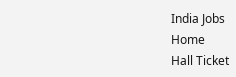India Jobs
Home
Hall Ticket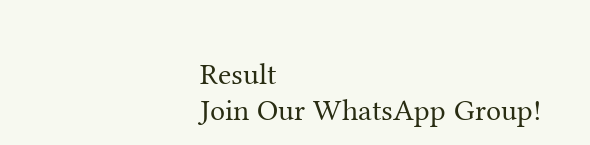Result
Join Our WhatsApp Group!